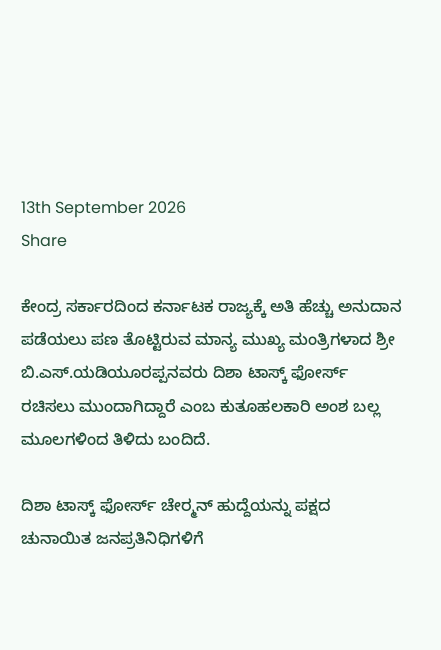13th September 2026
Share

ಕೇಂದ್ರ ಸರ್ಕಾರದಿಂದ ಕರ್ನಾಟಕ ರಾಜ್ಯಕ್ಕೆ ಅತಿ ಹೆಚ್ಚು ಅನುದಾನ ಪಡೆಯಲು ಪಣ ತೊಟ್ಟಿರುವ ಮಾನ್ಯ ಮುಖ್ಯ ಮಂತ್ರಿಗಳಾದ ಶ್ರೀ ಬಿ.ಎಸ್.ಯಡಿಯೂರಪ್ಪನವರು ದಿಶಾ ಟಾಸ್ಕ್ ಫೋರ್ಸ್ ರಚಿಸಲು ಮುಂದಾಗಿದ್ದಾರೆ ಎಂಬ ಕುತೂಹಲಕಾರಿ ಅಂಶ ಬಲ್ಲ ಮೂಲಗಳಿಂದ ತಿಳಿದು ಬಂದಿದೆ.

ದಿಶಾ ಟಾಸ್ಕ್ ಫೋರ್ಸ್ ಚೇರ್‍ಮನ್ ಹುದ್ದೆಯನ್ನು ಪಕ್ಷದ ಚುನಾಯಿತ ಜನಪ್ರತಿನಿಧಿಗಳಿಗೆ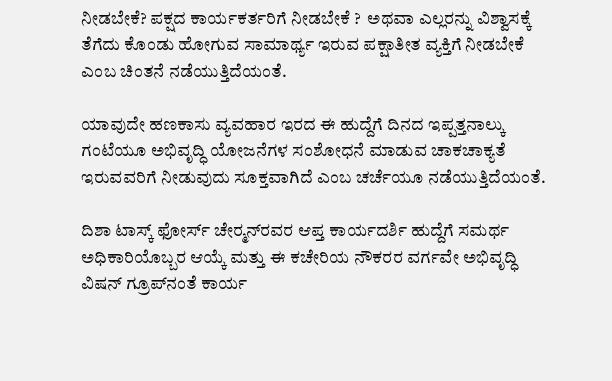ನೀಡಬೇಕೆ? ಪಕ್ಷದ ಕಾರ್ಯಕರ್ತರಿಗೆ ನೀಡಬೇಕೆ ?  ಅಥವಾ ಎಲ್ಲರನ್ನು ವಿಶ್ವಾಸಕ್ಕೆ ತೆಗೆದು ಕೊಂಡು ಹೋಗುವ ಸಾಮಾರ್ಥ್ಯ ಇರುವ ಪಕ್ಷಾತೀತ ವ್ಯಕ್ತಿಗೆ ನೀಡಬೇಕೆ ಎಂಬ ಚಿಂತನೆ ನಡೆಯುತ್ತಿದೆಯಂತೆ.

ಯಾವುದೇ ಹಣಕಾಸು ವ್ಯವಹಾರ ಇರದ ಈ ಹುದ್ದೆಗೆ ದಿನದ ಇಪ್ಪತ್ತನಾಲ್ಕು ಗಂಟೆಯೂ ಅಭಿವೃದ್ಧಿ ಯೋಜನೆಗಳ ಸಂಶೋಧನೆ ಮಾಡುವ ಚಾಕಚಾಕ್ಯತೆ ಇರುವವರಿಗೆ ನೀಡುವುದು ಸೂಕ್ತವಾಗಿದೆ ಎಂಬ ಚರ್ಚೆಯೂ ನಡೆಯುತ್ತಿದೆಯಂತೆ.

ದಿಶಾ ಟಾಸ್ಕ್ ಫೋರ್ಸ್ ಚೇರ್‍ಮನ್‌ರವರ ಆಪ್ತ ಕಾರ್ಯದರ್ಶಿ ಹುದ್ದೆಗೆ ಸಮರ್ಥ ಅಧಿಕಾರಿಯೊಬ್ಬರ ಆಯ್ಕೆ ಮತ್ತು ಈ ಕಚೇರಿಯ ನೌಕರರ ವರ್ಗವೇ ಅಭಿವೃದ್ಧಿ ವಿಷನ್ ಗ್ರೂಪ್‌ನಂತೆ ಕಾರ್ಯ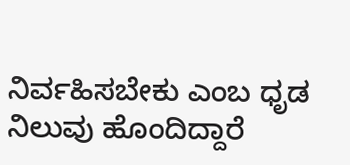ನಿರ್ವಹಿಸಬೇಕು ಎಂಬ ಧೃಡ ನಿಲುವು ಹೊಂದಿದ್ದಾರೆ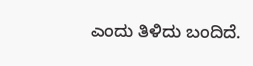ಎಂದು ತಿಳಿದು ಬಂದಿದೆ.